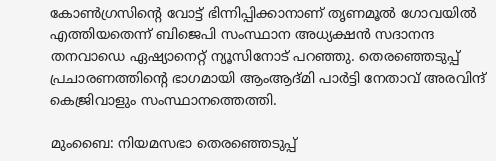കോൺഗ്രസിന്‍റെ വോട്ട് ഭിന്നിപ്പിക്കാനാണ് തൃണമൂൽ ഗോവയിൽ എത്തിയതെന്ന് ബിജെപി സംസ്ഥാന അധ്യക്ഷൻ സദാനന്ദ തനവാഡെ ഏഷ്യാനെറ്റ് ന്യൂസിനോട് പറഞ്ഞു. തെരഞ്ഞെടുപ്പ് പ്രചാരണത്തിന്‍റെ ഭാഗമായി ആംആദ്മി പാർട്ടി നേതാവ് അരവിന്ദ് കെജ്രിവാളും സംസ്ഥാനത്തെത്തി.

മുംബൈ: നിയമസഭാ തെരഞ്ഞെടുപ്പ്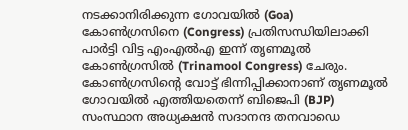നടക്കാനിരിക്കുന്ന ഗോവയിൽ (Goa) കോൺഗ്രസിനെ (Congress) പ്രതിസന്ധിയിലാക്കി പാർട്ടി വിട്ട എംഎൽഎ ഇന്ന് തൃണമൂൽ കോൺഗ്രസിൽ (Trinamool Congress) ചേരും. കോൺഗ്രസിന്‍റെ വോട്ട് ഭിന്നിപ്പിക്കാനാണ് തൃണമൂൽ ഗോവയിൽ എത്തിയതെന്ന് ബിജെപി (BJP) സംസ്ഥാന അധ്യക്ഷൻ സദാനന്ദ തനവാഡെ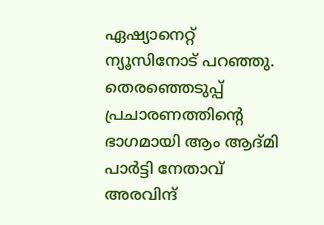ഏഷ്യാനെറ്റ് ന്യൂസിനോട് പറഞ്ഞു. തെരഞ്ഞെടുപ്പ് പ്രചാരണത്തിന്‍റെ ഭാഗമായി ആം ആദ്മി പാർട്ടി നേതാവ് അരവിന്ദ്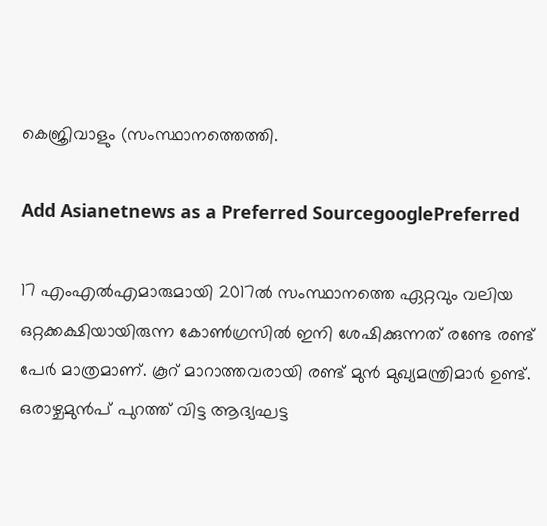കെജ്രിവാളും (സംസ്ഥാനത്തെത്തി.

Add Asianetnews as a Preferred SourcegooglePreferred

17 എംഎൽഎമാരുമായി 2017ൽ സംസ്ഥാനത്തെ ഏറ്റവും വലിയ ഒറ്റക്കക്ഷിയായിരുന്ന കോൺഗ്രസിൽ ഇനി ശേഷിക്കുന്നത് രണ്ടേ രണ്ട് പേർ മാത്രമാണ്. കൂറ് മാറാത്തവരായി രണ്ട് മുൻ മുഖ്യമന്ത്രിമാർ ഉണ്ട്. ഒരാഴ്ചമുൻപ് പുറത്ത് വിട്ട ആദ്യഘട്ട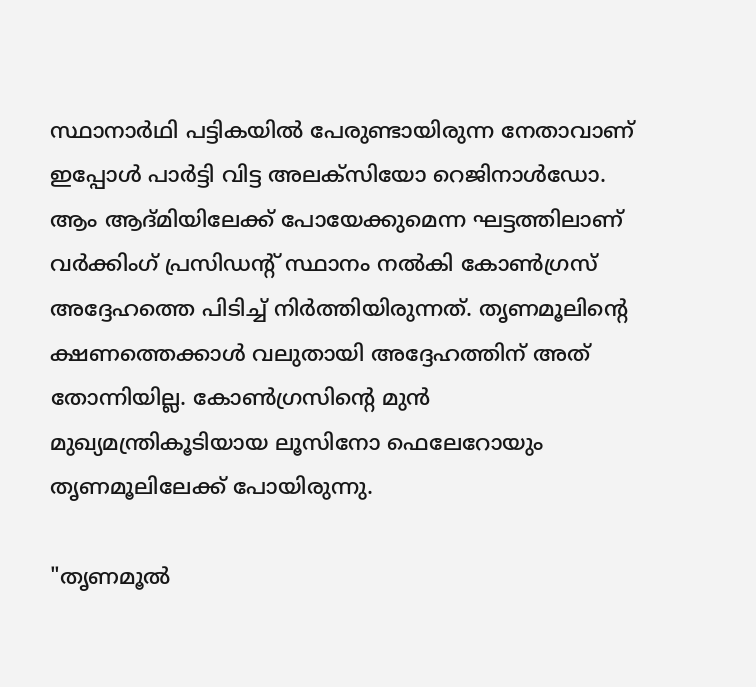സ്ഥാനാർഥി പട്ടികയിൽ പേരുണ്ടായിരുന്ന നേതാവാണ് ഇപ്പോൾ പാർട്ടി വിട്ട അലക്സിയോ റെജിനാൾഡോ. ആം ആദ്മിയിലേക്ക് പോയേക്കുമെന്ന ഘട്ടത്തിലാണ് വർക്കിംഗ് പ്രസിഡന്‍റ് സ്ഥാനം നൽകി കോൺഗ്രസ് അദ്ദേഹത്തെ പിടിച്ച് നിർത്തിയിരുന്നത്. തൃണമൂലിന്‍റെ ക്ഷണത്തെക്കാൾ വലുതായി അദ്ദേഹത്തിന് അത് തോന്നിയില്ല. കോൺഗ്രസിന്‍റെ മുൻ മുഖ്യമന്ത്രികൂടിയായ ലൂസിനോ ഫെലേറോയും തൃണമൂലിലേക്ക് പോയിരുന്നു.

"തൃണമൂൽ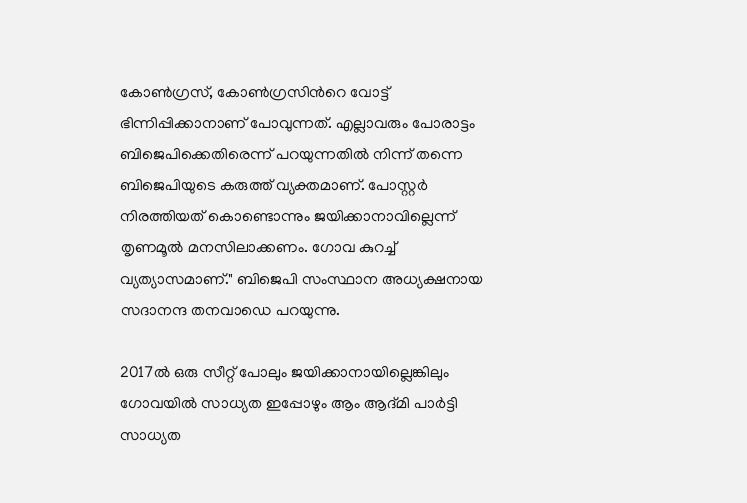കോൺഗ്രസ്, കോൺഗ്രസിന്‍റെ വോട്ട് ഭിന്നിപ്പിക്കാനാണ് പോവുന്നത്. എല്ലാവരും പോരാട്ടം ബിജെപിക്കെതിരെന്ന് പറയുന്നതിൽ നിന്ന് തന്നെ ബിജെപിയുടെ കരുത്ത് വ്യക്തമാണ്. പോസ്റ്റർ നിരത്തിയത് കൊണ്ടൊന്നും ജയിക്കാനാവില്ലെന്ന് തൃണമൂൽ മനസിലാക്കണം. ഗോവ കുറച്ച് വ്യത്യാസമാണ്." ബിജെപി സംസ്ഥാന അധ്യക്ഷനായ സദാനന്ദ തനവാഡെ പറയുന്നു.

2017ൽ ഒരു സീറ്റ് പോലും ജയിക്കാനായില്ലെങ്കിലും ഗോവയിൽ സാധ്യത ഇപ്പോഴും ആം ആദ്മി പാർട്ടി സാധ്യത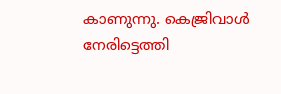കാണുന്നു. കെജ്രിവാൾ നേരിട്ടെത്തി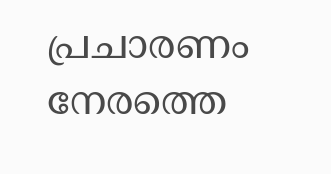പ്രചാരണം നേരത്തെ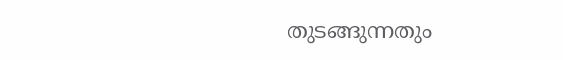തുടങ്ങുന്നതും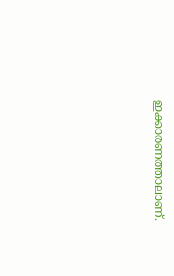ഇക്കാരണത്താലാണ്.